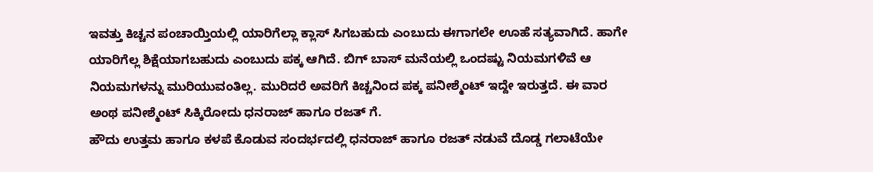ಇವತ್ತು ಕಿಚ್ಚನ ಪಂಚಾಯ್ತಿಯಲ್ಲಿ ಯಾರಿಗೆಲ್ಲಾ ಕ್ಲಾಸ್ ಸಿಗಬಹುದು ಎಂಬುದು ಈಗಾಗಲೇ ಊಹೆ ಸತ್ಯವಾಗಿದೆ. ಹಾಗೇ ಯಾರಿಗೆಲ್ಲ ಶಿಕ್ಷೆಯಾಗಬಹುದು ಎಂಬುದು ಪಕ್ಕ ಆಗಿದೆ. ಬಿಗ್ ಬಾಸ್ ಮನೆಯಲ್ಲಿ ಒಂದಷ್ಟು ನಿಯಮಗಳಿವೆ ಆ ನಿಯಮಗಳನ್ನು ಮುರಿಯುವಂತಿಲ್ಲ. ಮುರಿದರೆ ಅವರಿಗೆ ಕಿಚ್ಚನಿಂದ ಪಕ್ಕ ಪನೀಶ್ಮೆಂಟ್ ಇದ್ದೇ ಇರುತ್ತದೆ. ಈ ವಾರ ಅಂಥ ಪನೀಶ್ಮೆಂಟ್ ಸಿಕ್ಕಿರೋದು ಧನರಾಜ್ ಹಾಗೂ ರಜತ್ ಗೆ.
ಹೌದು ಉತ್ತಮ ಹಾಗೂ ಕಳಪೆ ಕೊಡುವ ಸಂದರ್ಭದಲ್ಲಿ ಧನರಾಜ್ ಹಾಗೂ ರಜತ್ ನಡುವೆ ದೊಡ್ಡ ಗಲಾಟೆಯೇ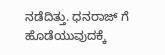ನಡೆದಿತ್ತು. ಧನರಾಜ್ ಗೆ ಹೊಡೆಯುವುದಕ್ಕೆ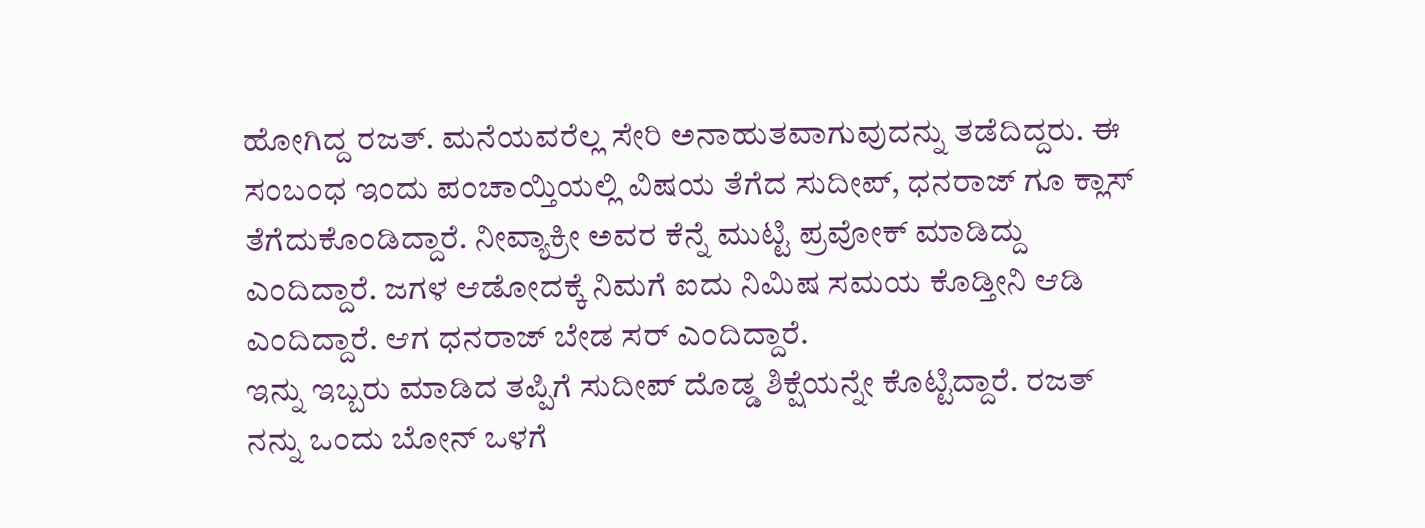ಹೋಗಿದ್ದ ರಜತ್. ಮನೆಯವರೆಲ್ಲ ಸೇರಿ ಅನಾಹುತವಾಗುವುದನ್ನು ತಡೆದಿದ್ದರು. ಈ ಸಂಬಂಧ ಇಂದು ಪಂಚಾಯ್ತಿಯಲ್ಲಿ ವಿಷಯ ತೆಗೆದ ಸುದೀಪ್, ಧನರಾಜ್ ಗೂ ಕ್ಲಾಸ್ ತೆಗೆದುಕೊಂಡಿದ್ದಾರೆ. ನೀವ್ಯಾಕ್ರೀ ಅವರ ಕೆನ್ನೆ ಮುಟ್ಟಿ ಪ್ರವೋಕ್ ಮಾಡಿದ್ದು ಎಂದಿದ್ದಾರೆ. ಜಗಳ ಆಡೋದಕ್ಕೆ ನಿಮಗೆ ಐದು ನಿಮಿಷ ಸಮಯ ಕೊಡ್ತೀನಿ ಆಡಿ ಎಂದಿದ್ದಾರೆ. ಆಗ ಧನರಾಜ್ ಬೇಡ ಸರ್ ಎಂದಿದ್ದಾರೆ.
ಇನ್ನು ಇಬ್ಬರು ಮಾಡಿದ ತಪ್ಪಿಗೆ ಸುದೀಪ್ ದೊಡ್ಡ ಶಿಕ್ಷೆಯನ್ನೇ ಕೊಟ್ಟಿದ್ದಾರೆ. ರಜತ್ ನನ್ನು ಒಂದು ಬೋನ್ ಒಳಗೆ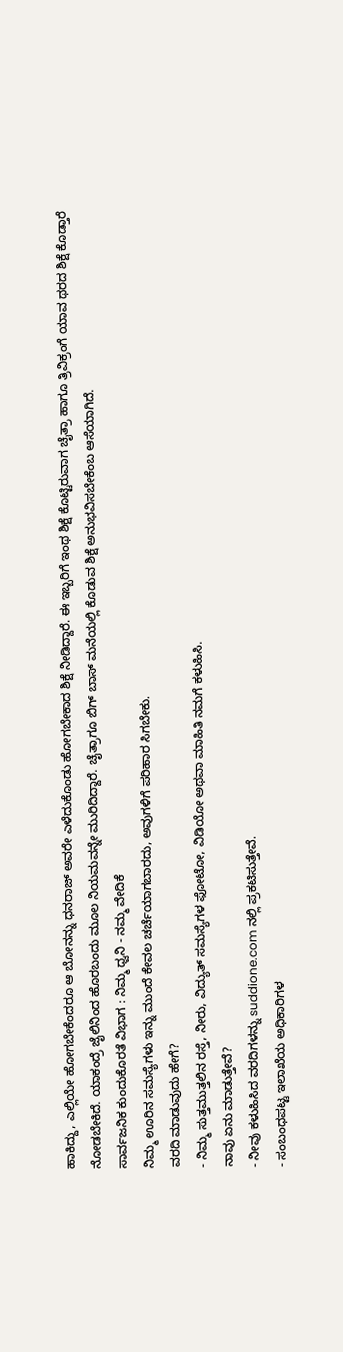ಹಾಕಿದ್ದು, ಎಲ್ಲಿಯೇ ಹೋಗಬೇಕೆಂದರೂ ಆ ಬೋನನ್ನು ಧನರಾಜ್ ಅವರೇ ಎಳೆದುಕೊಂಡು ಹೋಗಬೇಕಾದ ಶಿಕ್ಷೆ ನೀಡಿದ್ದಾರೆ. ಈ ಇಬ್ಬರಿಗೆ ಇಂಥ ಶಿಕ್ಷೆ ಕೊಟ್ಟಿರುವಾಗ ಚೈತ್ರಾ ಹಾಗೂ ತ್ರಿವಿಕ್ರಂಗೆ ಯಾವ ಥರದ ಶಿಕ್ಷೆ ಕೊಡ್ತಾರೆ ನೋಡಬೇಕಿದೆ. ಯಾಕಂದ್ರೆ ಜೈಲಿನಿಂದ ಹೊರಬಂದು ಮೂಲ ನಿಯಮವನ್ನೇ ಮುರಿದಿದ್ದಾರೆ. ಚೈತ್ರಾಗೂ ಬಿಗ್ ಬಾಸ್ ಮನೆಯಲ್ಲಿ ಕೊಡುವ ಶಿಕ್ಷೆ ಅನುಭವಿಸಬೇಕೆಂಬ ಆಸೆಯಾಗಿದೆ.
ಸಾರ್ವಜನಿಕ ಕುಂದುಕೊರತೆ ವಿಭಾಗ : ನಿಮ್ಮ ಧ್ವನಿ - ನಮ್ಮ ವೇದಿಕೆ
ನಿಮ್ಮ ಊರಿನ ಸಮಸ್ಯೆಗಳು ಇನ್ನು ಮುಂದೆ ಕೇವಲ ಚರ್ಚೆಯಾಗಬಾರದು, ಅವುಗಳಿಗೆ ಪರಿಹಾರ ಸಿಗಬೇಕು.
ವರದಿ ಮಾಡುವುದು ಹೇಗೆ?
- ನಿಮ್ಮ ಸುತ್ತಮುತ್ತಲಿನ ರಸ್ತೆ, ನೀರು, ವಿದ್ಯುತ್ ಸಮಸ್ಯೆಗಳ ಫೋಟೋ, ವಿಡಿಯೋ ಅಥವಾ ಮಾಹಿತಿ ನಮಗೆ ಕಳುಹಿಸಿ.
ನಾವು ಏನು ಮಾಡುತ್ತೇವೆ?
- ನೀವು ಕಳುಹಿಸಿದ ವರದಿಗಳನ್ನು suddione.com ನಲ್ಲಿ ಪ್ರಕಟಿಸುತ್ತೇವೆ.
- ಸಂಬಂಧಪಟ್ಟ ಇಲಾಖೆಯ ಅಧಿಕಾರಿಗಳ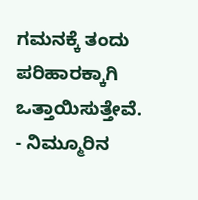ಗಮನಕ್ಕೆ ತಂದು ಪರಿಹಾರಕ್ಕಾಗಿ ಒತ್ತಾಯಿಸುತ್ತೇವೆ.
- ನಿಮ್ಮೂರಿನ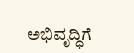ಅಭಿವೃದ್ಧಿಗೆ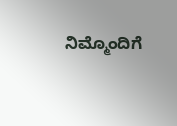ನಿಮ್ಮೊಂದಿಗೆ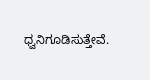ಧ್ವನಿಗೂಡಿಸುತ್ತೇವೆ.